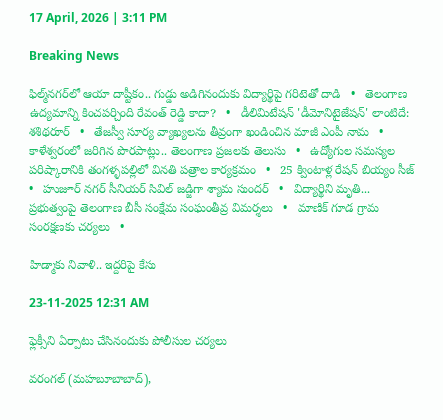17 April, 2026 | 3:11 PM

Breaking News

ఫిల్మ్‌నగర్‌లో ఆయా దాష్టీకం.. గుడ్డు అడిగినందుకు విద్యార్థిపై గరిటెతో దాడి   •   తెలంగాణ ఉద్యమాన్ని కించపర్చింది రేవంత్ రెడ్డి కాదా?   •   డీలిమిటేషన్ 'డీమోనిటైజేషన్' లాంటిదే: శశిథరూర్   •   తేజస్వీ సూర్య వ్యాఖ్యలను తీవ్రంగా ఖండించిన మాజీ ఎంపీ నామ   •   కాళేశ్వరంలో జరిగిన పొరపాట్లు.. తెలంగాణ ప్రజలకు తెలుసు   •   ఉద్యోగుల సమస్యల పరిష్కారానికి తంగళ్ళపల్లిలో వినతి పత్రాల కార్యక్రమం   •   25 క్వింటాళ్ల రేషన్ బియ్యం సీజ్   •   హుజూర్ నగర్ సీనియర్ సివిల్ జడ్జిగా శ్యామ సుందర్   •   విద్యార్థిని మృతి... ప్రభుత్వంపై తెలంగాణ బీసీ సంక్షేమ సంఘంతీవ్ర విమర్శలు   •   మాణిక్ గూడ గ్రామ సంరక్షణకు చర్యలు   •

హిడ్మాకు నివాళి.. ఇద్దరిపై కేసు

23-11-2025 12:31 AM

ఫ్లెక్సీని ఏర్పాటు చేసినందుకు పోలీసుల చర్యలు

వరంగల్ (మహబూబాబాద్),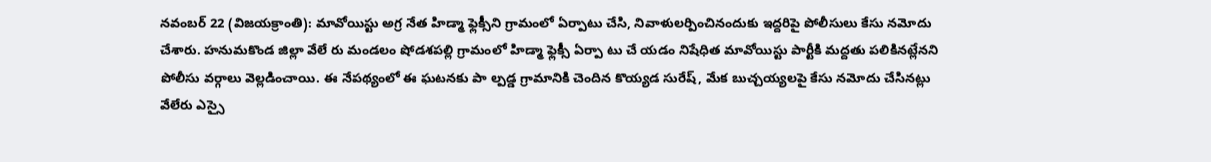నవంబర్ 22 (విజయక్రాంతి): మావోయిస్టు అగ్ర నేత హిడ్మా ఫ్లెక్సీని గ్రామంలో ఏర్పాటు చేసి, నివాళులర్పించినందుకు ఇద్దరిపై పోలీసులు కేసు నమోదు చేశారు. హనుమకొండ జిల్లా వేలే రు మండలం షోడశపల్లి గ్రామంలో హిడ్మా ఫ్లెక్సీ ఏర్పా టు చే యడం నిషేధిత మావోయిస్టు పార్టీకి మద్దతు పలికినట్లేనని పోలీసు వర్గాలు వెల్లడించాయి. ఈ నేపథ్యంలో ఈ ఘటనకు పా ల్పడ్డ గ్రామానికి చెందిన కొయ్యడ సురేష్, మేక బుచ్చయ్యలపై కేసు నమోదు చేసినట్లు వేలేరు ఎస్సై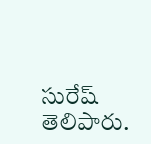సురేష్ తెలిపారు.